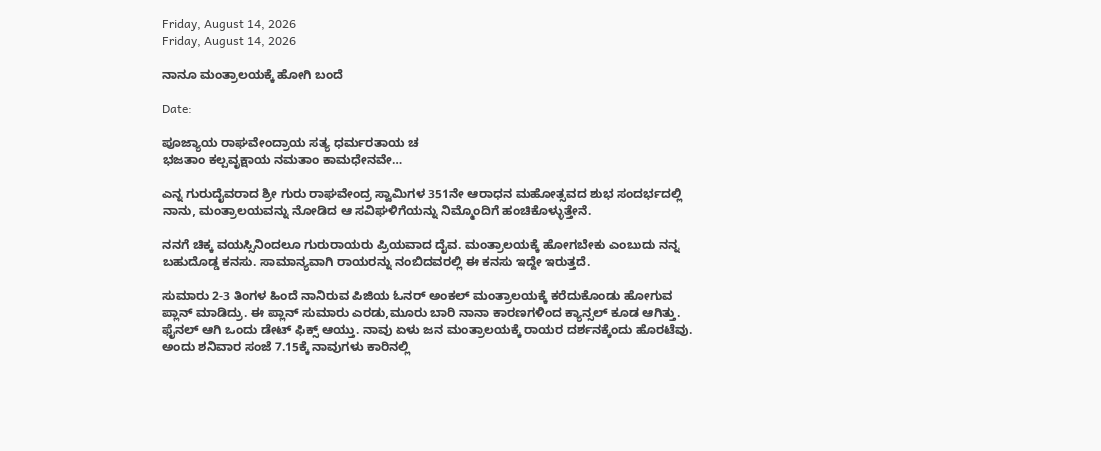Friday, August 14, 2026
Friday, August 14, 2026

ನಾನೂ ಮಂತ್ರಾಲಯಕ್ಕೆ ಹೋಗಿ ಬಂದೆ

Date:

ಪೂಜ್ಯಾಯ ರಾಘವೇಂದ್ರಾಯ ಸತ್ಯ ಧರ್ಮರತಾಯ ಚ
ಭಜತಾಂ ಕಲ್ಪವೃಕ್ಷಾಯ ನಮತಾಂ ಕಾಮಧೇನವೇ…

ಎನ್ನ ಗುರುದೈವರಾದ ಶ್ರೀ ಗುರು ರಾಘವೇಂದ್ರ ಸ್ವಾಮಿಗಳ 351ನೇ ಆರಾಧನ ಮಹೋತ್ಸವದ ಶುಭ ಸಂದರ್ಭದಲ್ಲಿ ನಾನು, ಮಂತ್ರಾಲಯವನ್ನು ನೋಡಿದ ಆ ಸವಿಘಳಿಗೆಯನ್ನು ನಿಮ್ಮೊಂದಿಗೆ ಹಂಚಿಕೊಳ್ಳುತ್ತೇನೆ.

ನನಗೆ ಚಿಕ್ಕ ವಯಸ್ಸಿನಿಂದಲೂ ಗುರುರಾಯರು ಪ್ರಿಯವಾದ ದೈವ. ಮಂತ್ರಾಲಯಕ್ಕೆ ಹೋಗಬೇಕು ಎಂಬುದು ನನ್ನ ಬಹುದೊಡ್ಡ ಕನಸು. ಸಾಮಾನ್ಯವಾಗಿ ರಾಯರನ್ನು ನಂಬಿದವರಲ್ಲಿ ಈ ಕನಸು ಇದ್ದೇ ಇರುತ್ತದೆ.

ಸುಮಾರು 2-3 ತಿಂಗಳ ಹಿಂದೆ ನಾನಿರುವ ಪಿಜಿಯ ಓನರ್ ಅಂಕಲ್ ಮಂತ್ರಾಲಯಕ್ಕೆ ಕರೆದುಕೊಂಡು ಹೋಗುವ ಪ್ಲಾನ್ ಮಾಡಿದ್ರು. ಈ ಪ್ಲಾನ್ ಸುಮಾರು ಎರಡು,ಮೂರು ಬಾರಿ ನಾನಾ ಕಾರಣಗಳಿಂದ ಕ್ಯಾನ್ಸಲ್ ಕೂಡ ಆಗಿತ್ತು. ಫೈನಲ್ ಆಗಿ ಒಂದು ಡೇಟ್ ಫಿಕ್ಸ್ ಆಯ್ತು. ನಾವು ಏಳು ಜನ ಮಂತ್ರಾಲಯಕ್ಕೆ ರಾಯರ ದರ್ಶನಕ್ಕೆಂದು ಹೊರಟೆವು. ಅಂದು ಶನಿವಾರ ಸಂಜೆ 7.15ಕ್ಕೆ ನಾವುಗಳು ಕಾರಿನಲ್ಲಿ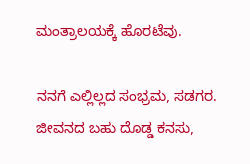ಮಂತ್ರಾಲಯಕ್ಕೆ ಹೊರಟೆವು.

ನನಗೆ ಎಲ್ಲಿಲ್ಲದ ಸಂಭ್ರಮ, ಸಡಗರ. ಜೀವನದ ಬಹು ದೊಡ್ಡ ಕನಸು,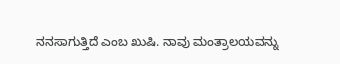ನನಸಾಗುತ್ತಿದೆ ಎಂಬ ಖುಷಿ. ನಾವು ಮಂತ್ರಾಲಯವನ್ನು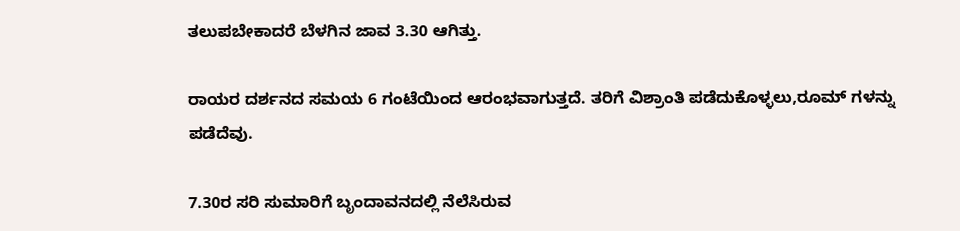ತಲುಪಬೇಕಾದರೆ ಬೆಳಗಿನ ಜಾವ 3.30 ಆಗಿತ್ತು.

ರಾಯರ ದರ್ಶನದ ಸಮಯ 6 ಗಂಟೆಯಿಂದ ಆರಂಭವಾಗುತ್ತದೆ. ತರಿಗೆ ವಿಶ್ರಾಂತಿ ಪಡೆದುಕೊಳ್ಳಲು,ರೂಮ್ ಗಳನ್ನು ಪಡೆದೆವು.

7.30ರ ಸರಿ ಸುಮಾರಿಗೆ ಬೃಂದಾವನದಲ್ಲಿ ನೆಲೆಸಿರುವ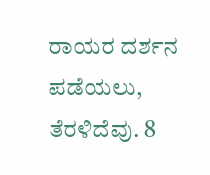ರಾಯರ ದರ್ಶನ ಪಡೆಯಲು, ತೆರಳಿದೆವು. 8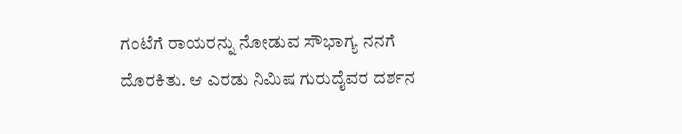ಗಂಟೆಗೆ ರಾಯರನ್ನು ನೋಡುವ ಸೌಭಾಗ್ಯ ನನಗೆ ದೊರಕಿತು. ಆ ಎರಡು ನಿಮಿಷ ಗುರುದೈವರ ದರ್ಶನ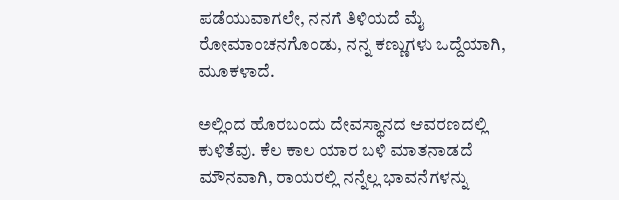ಪಡೆಯುವಾಗಲೇ, ನನಗೆ ತಿಳಿಯದೆ ಮೈ ರೋಮಾಂಚನಗೊಂಡು, ನನ್ನ ಕಣ್ಣುಗಳು ಒದ್ದೆಯಾಗಿ, ಮೂಕಳಾದೆ.

ಅಲ್ಲಿಂದ ಹೊರಬಂದು ದೇವಸ್ಥಾನದ ಆವರಣದಲ್ಲಿ ಕುಳಿತೆವು. ಕೆಲ ಕಾಲ ಯಾರ ಬಳಿ ಮಾತನಾಡದೆ ಮೌನವಾಗಿ, ರಾಯರಲ್ಲಿ ನನ್ನೆಲ್ಲ ಭಾವನೆಗಳನ್ನು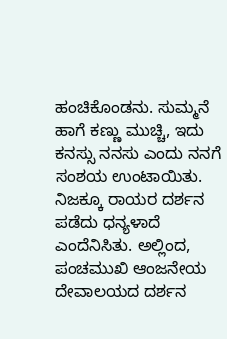ಹಂಚಿಕೊಂಡನು. ಸುಮ್ಮನೆ ಹಾಗೆ ಕಣ್ಣು ಮುಚ್ಚಿ, ಇದು ಕನಸ್ಸು ನನಸು ಎಂದು ನನಗೆ ಸಂಶಯ ಉಂಟಾಯಿತು. ನಿಜಕ್ಕೂ ರಾಯರ ದರ್ಶನ ಪಡೆದು ಧನ್ಯಳಾದೆ ಎಂದೆನಿಸಿತು. ಅಲ್ಲಿಂದ, ಪಂಚಮುಖಿ ಆಂಜನೇಯ ದೇವಾಲಯದ ದರ್ಶನ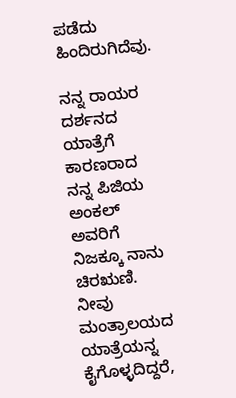ಪಡೆದು ಹಿಂದಿರುಗಿದೆವು.

ನನ್ನ ರಾಯರ ದರ್ಶನದ ಯಾತ್ರೆಗೆ ಕಾರಣರಾದ ನನ್ನ ಪಿಜಿಯ ಅಂಕಲ್ ಅವರಿಗೆ ನಿಜಕ್ಕೂ ನಾನು ಚಿರಋಣಿ. ನೀವು ಮಂತ್ರಾಲಯದ ಯಾತ್ರೆಯನ್ನ ಕೈಗೊಳ್ಳದಿದ್ದರೆ,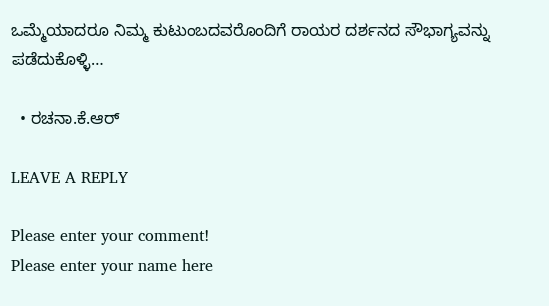ಒಮ್ಮೆಯಾದರೂ ನಿಮ್ಮ ಕುಟುಂಬದವರೊಂದಿಗೆ ರಾಯರ ದರ್ಶನದ ಸೌಭಾಗ್ಯವನ್ನು ಪಡೆದುಕೊಳ್ಳಿ…

  • ರಚನಾ.ಕೆ.ಆರ್

LEAVE A REPLY

Please enter your comment!
Please enter your name here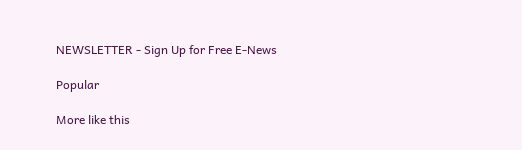NEWSLETTER - Sign Up for Free E-News

Popular

More like this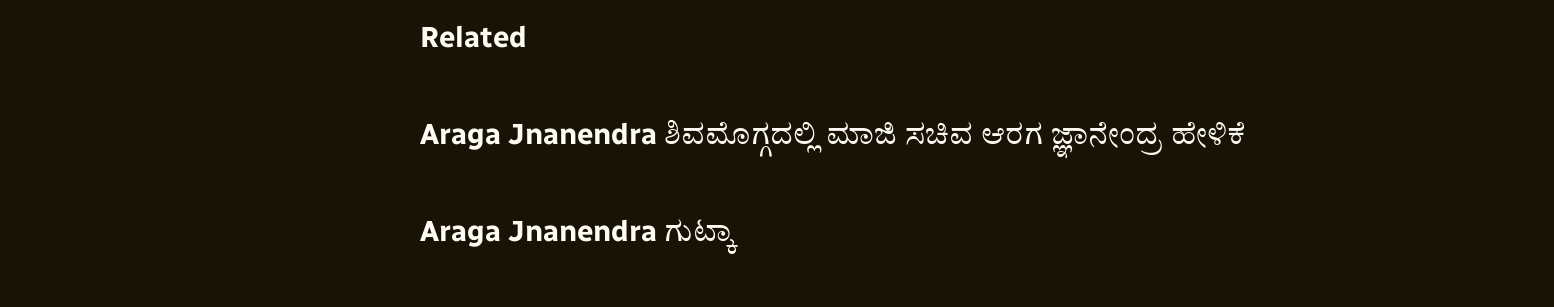Related

Araga Jnanendra ಶಿವಮೊಗ್ಗದಲ್ಲಿ ಮಾಜಿ ಸಚಿವ ಆರಗ ಜ್ಞಾನೇಂದ್ರ ಹೇಳಿಕೆ

Araga Jnanendra ಗುಟ್ಕಾ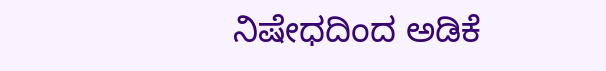ನಿಷೇಧದಿಂದ ಅಡಿಕೆ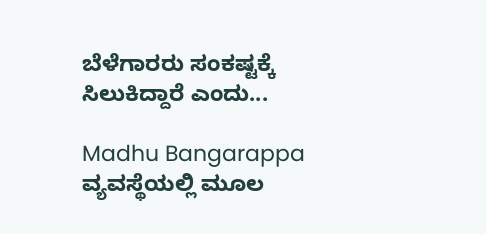ಬೆಳೆಗಾರರು ಸಂಕಷ್ಟಕ್ಕೆ ಸಿಲುಕಿದ್ದಾರೆ ಎಂದು...

Madhu Bangarappa ವ್ಯವಸ್ಥೆಯಲ್ಲಿ ಮೂಲ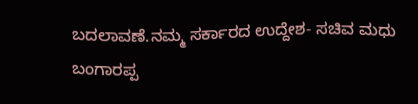ಬದಲಾವಣೆ.ನಮ್ಮ ಸರ್ಕಾರದ ಉದ್ದೇಶ- ಸಚಿವ ಮಧು ಬಂಗಾರಪ್ಪ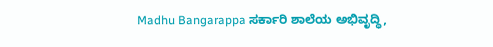Madhu Bangarappa ಸರ್ಕಾರಿ ಶಾಲೆಯ ಅಭಿವೃದ್ಧಿ,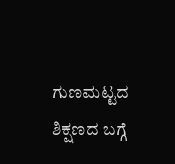ಗುಣಮಟ್ಟದ ಶಿಕ್ಷಣದ ಬಗ್ಗೆ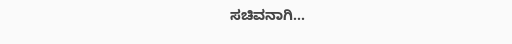ಸಚಿವನಾಗಿ...